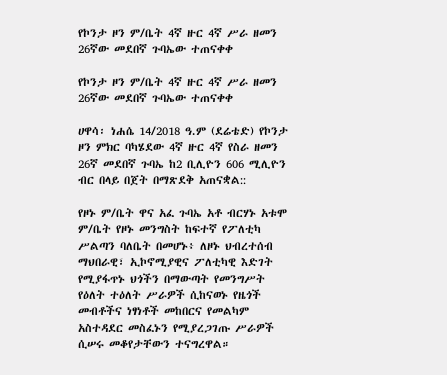የኮንታ ዞን ም/ቤት 4ኛ ዙር 4ኛ ሥራ ዘመን 26ኛው መደበኛ ጉባኤው ተጠናቀቀ

የኮንታ ዞን ም/ቤት 4ኛ ዙር 4ኛ ሥራ ዘመን 26ኛው መደበኛ ጉባኤው ተጠናቀቀ

ሀዋሳ፡ ነሐሴ 14/2018 ዓ.ም (ደሬቴድ) የኮንታ ዞን ምክር ባካሄደው 4ኛ ዙር 4ኛ የስራ ዘመን 26ኛ መደበኛ ጉባኤ ከ2 ቢሊዮን 606 ሚሊዮን ብር በላይ በጀት በማጽደቅ አጠናቋል::

የዞኑ ም/ቤት ዋና አፈ ጉባኤ አቶ ብርሃኑ አቱሞ ም/ቤት የዞኑ መንግስት ከፍተኛ የፖለቲካ ሥልጣን ባለቤት በመሆኑ፥ ለዞኑ ህብረተሰብ ማህበራዊ፣ ኢኮኖሚያዊና ፖለቲካዊ እድገት የሚያፋጥኑ ህጎችን በማውጣት የመንግሥት የዕለት ተዕለት ሥራዎች ሲከናወኑ የዜጎች መብቶችና ነፃነቶች መከበርና የመልካም አስተዳደር መስፈኑን የሚያረጋገጡ ሥራዎች ሲሠሩ መቆየታቸውን ተናግረዋል።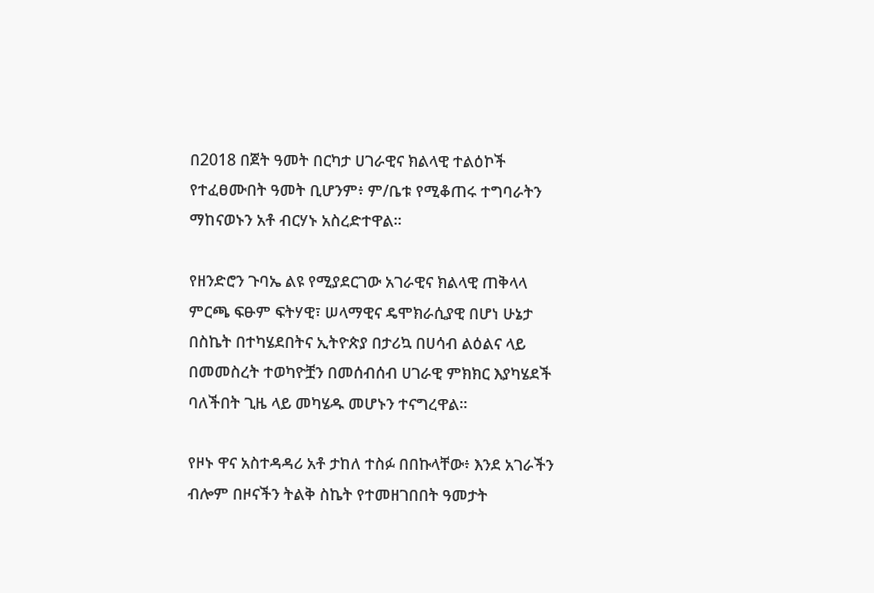በ2018 በጀት ዓመት በርካታ ሀገራዊና ክልላዊ ተልዕኮች የተፈፀሙበት ዓመት ቢሆንም፥ ም/ቤቱ የሚቆጠሩ ተግባራትን ማከናወኑን አቶ ብርሃኑ አስረድተዋል።

የዘንድሮን ጉባኤ ልዩ የሚያደርገው አገራዊና ክልላዊ ጠቅላላ ምርጫ ፍፁም ፍትሃዊ፣ ሠላማዊና ዴሞክራሲያዊ በሆነ ሁኔታ በስኬት በተካሄደበትና ኢትዮጵያ በታሪኳ በሀሳብ ልዕልና ላይ በመመስረት ተወካዮቿን በመሰብሰብ ሀገራዊ ምክክር እያካሄደች ባለችበት ጊዜ ላይ መካሄዱ መሆኑን ተናግረዋል።

የዞኑ ዋና አስተዳዳሪ አቶ ታከለ ተስፉ በበኩላቸው፥ እንደ አገራችን ብሎም በዞናችን ትልቅ ስኬት የተመዘገበበት ዓመታት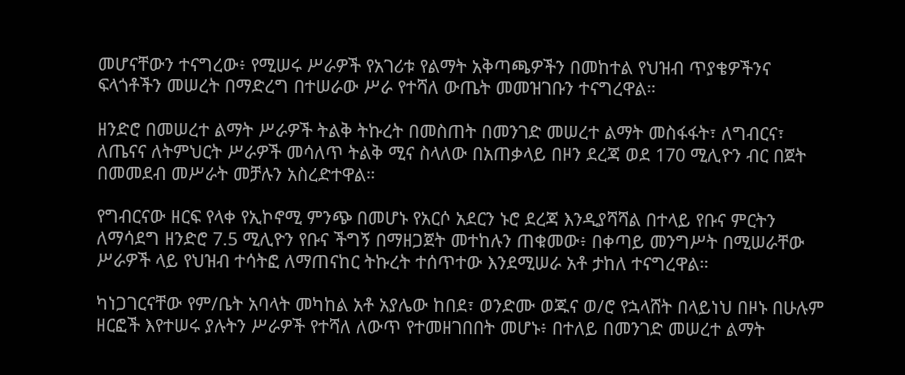መሆናቸውን ተናግረው፥ የሚሠሩ ሥራዎች የአገሪቱ የልማት አቅጣጫዎችን በመከተል የህዝብ ጥያቄዎችንና ፍላጎቶችን መሠረት በማድረግ በተሠራው ሥራ የተሻለ ውጤት መመዝገቡን ተናግረዋል።

ዘንድሮ በመሠረተ ልማት ሥራዎች ትልቅ ትኩረት በመስጠት በመንገድ መሠረተ ልማት መስፋፋት፣ ለግብርና፣ ለጤናና ለትምህርት ሥራዎች መሳለጥ ትልቅ ሚና ስላለው በአጠቃላይ በዞን ደረጃ ወደ 170 ሚሊዮን ብር በጀት በመመደብ መሥራት መቻሉን አስረድተዋል።

የግብርናው ዘርፍ የላቀ የኢኮኖሚ ምንጭ በመሆኑ የአርሶ አደርን ኑሮ ደረጃ እንዲያሻሻል በተላይ የቡና ምርትን ለማሳደግ ዘንድሮ 7.5 ሚሊዮን የቡና ችግኝ በማዘጋጀት መተከሉን ጠቁመው፥ በቀጣይ መንግሥት በሚሠራቸው ሥራዎች ላይ የህዝብ ተሳትፎ ለማጠናከር ትኩረት ተሰጥተው እንደሚሠራ አቶ ታከለ ተናግረዋል።

ካነጋገርናቸው የም/ቤት አባላት መካከል አቶ አያሌው ከበደ፣ ወንድሙ ወጁና ወ/ሮ የኋላሸት በላይነህ በዞኑ በሁሉም ዘርፎች እየተሠሩ ያሉትን ሥራዎች የተሻለ ለውጥ የተመዘገበበት መሆኑ፥ በተለይ በመንገድ መሠረተ ልማት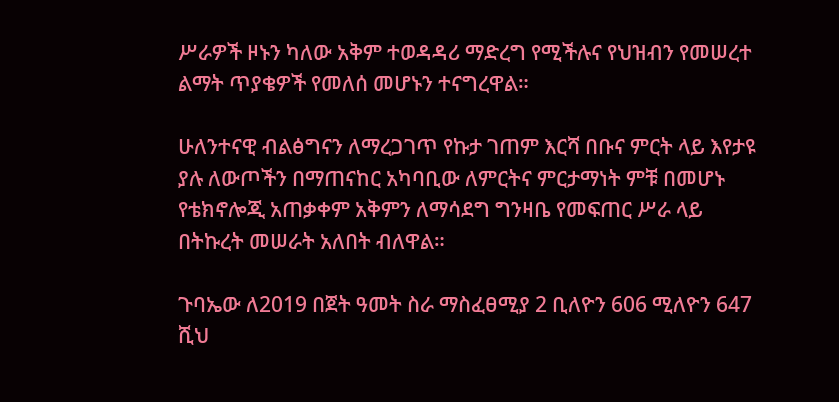ሥራዎች ዞኑን ካለው አቅም ተወዳዳሪ ማድረግ የሚችሉና የህዝብን የመሠረተ ልማት ጥያቄዎች የመለሰ መሆኑን ተናግረዋል።

ሁለንተናዊ ብልፅግናን ለማረጋገጥ የኩታ ገጠም እርሻ በቡና ምርት ላይ እየታዩ ያሉ ለውጦችን በማጠናከር አካባቢው ለምርትና ምርታማነት ምቹ በመሆኑ የቴክኖሎጂ አጠቃቀም አቅምን ለማሳደግ ግንዛቤ የመፍጠር ሥራ ላይ በትኩረት መሠራት አለበት ብለዋል።

ጉባኤው ለ2019 በጀት ዓመት ስራ ማስፈፀሚያ 2 ቢለዮን 606 ሚለዮን 647 ሺህ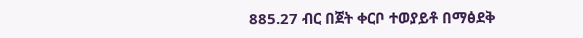885.27 ብር በጀት ቀርቦ ተወያይቶ በማፅደቅ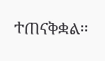ተጠናቅቋል፡፡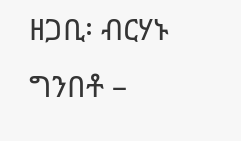ዘጋቢ፡ ብርሃኑ ግንበቶ –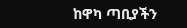ከዋካ ጣቢያችን